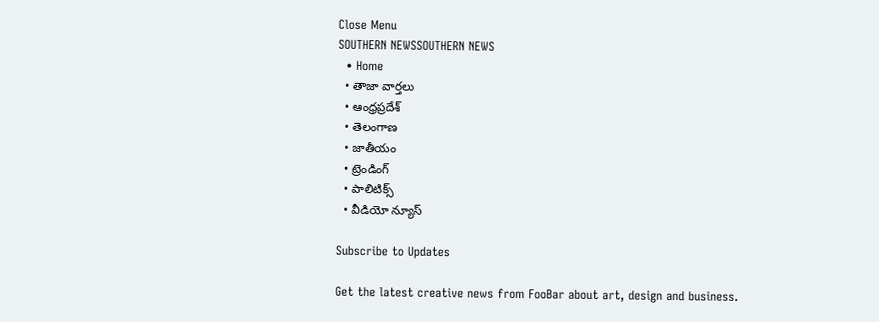Close Menu
SOUTHERN NEWSSOUTHERN NEWS
  • Home
  • తాజా వార్తలు
  • ఆంధ్రప్రదేశ్
  • తెలంగాణ
  • జాతీయం
  • ట్రెండింగ్
  • పాలిటిక్స్
  • వీడియో న్యూస్

Subscribe to Updates

Get the latest creative news from FooBar about art, design and business.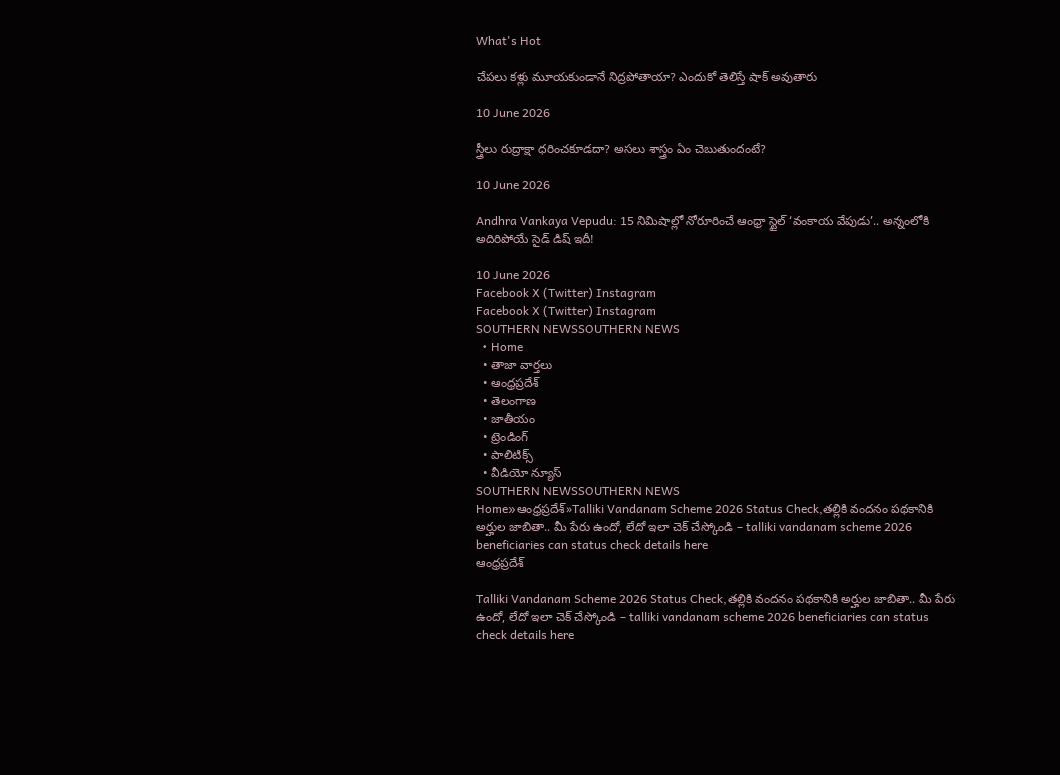What's Hot

చేపలు కళ్లు మూయకుండానే నిద్రపోతాయా? ఎందుకో తెలిస్తే షాక్ అవుతారు

10 June 2026

స్త్రీలు రుద్రాక్షా ధరించకూడదా? అసలు శాస్త్రం ఏం చెబుతుందంటే?

10 June 2026

Andhra Vankaya Vepudu: 15 నిమిషాల్లో నోరూరించే ఆంధ్రా స్టైల్ ‘వంకాయ వేపుడు’.. అన్నంలోకి అదిరిపోయే సైడ్ డిష్ ఇదీ!

10 June 2026
Facebook X (Twitter) Instagram
Facebook X (Twitter) Instagram
SOUTHERN NEWSSOUTHERN NEWS
  • Home
  • తాజా వార్తలు
  • ఆంధ్రప్రదేశ్
  • తెలంగాణ
  • జాతీయం
  • ట్రెండింగ్
  • పాలిటిక్స్
  • వీడియో న్యూస్
SOUTHERN NEWSSOUTHERN NEWS
Home»ఆంధ్రప్రదేశ్»Talliki Vandanam Scheme 2026 Status Check,తల్లికి వందనం పథకానికి అర్హుల జాబితా.. మీ పేరు ఉందో, లేదో ఇలా చెక్ చేస్కోండి – talliki vandanam scheme 2026 beneficiaries can status check details here
ఆంధ్రప్రదేశ్

Talliki Vandanam Scheme 2026 Status Check,తల్లికి వందనం పథకానికి అర్హుల జాబితా.. మీ పేరు ఉందో, లేదో ఇలా చెక్ చేస్కోండి – talliki vandanam scheme 2026 beneficiaries can status check details here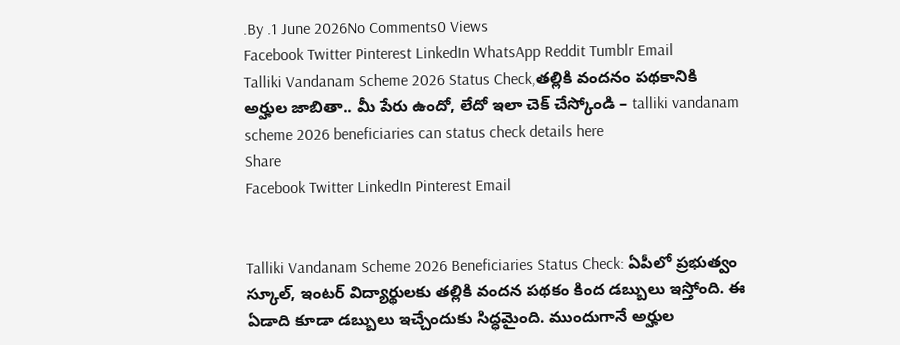.By .1 June 2026No Comments0 Views
Facebook Twitter Pinterest LinkedIn WhatsApp Reddit Tumblr Email
Talliki Vandanam Scheme 2026 Status Check,తల్లికి వందనం పథకానికి అర్హుల జాబితా.. మీ పేరు ఉందో, లేదో ఇలా చెక్ చేస్కోండి – talliki vandanam scheme 2026 beneficiaries can status check details here
Share
Facebook Twitter LinkedIn Pinterest Email


Talliki Vandanam Scheme 2026 Beneficiaries Status Check: ఏపీలో ప్రభుత్వం స్కూల్, ఇంటర్ విద్యార్థులకు తల్లికి వందన పథకం కింద డబ్బులు ఇస్తోంది. ఈ ఏడాది కూడా డబ్బులు ఇచ్చేందుకు సిద్ధమైంది. ముందుగానే అర్హుల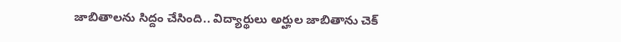జాబితాలను సిద్దం చేసింది.. విద్యార్థులు అర్హుల జాబితాను చెక్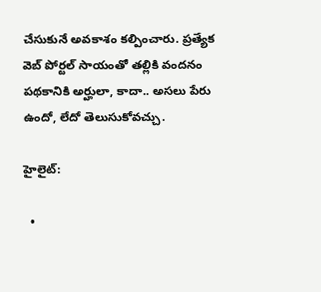చేసుకునే అవకాశం కల్పించారు. ప్రత్యేక వెబ్‌ పోర్టల్‌ సాయంతో తల్లికి వందనం పథకానికి అర్హులా, కాదా.. అసలు పేరు ఉందో, లేదో తెలుసుకోవచ్చు.

హైలైట్:

  •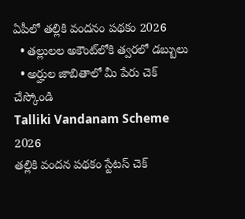ఏపీలో తల్లికి వందనం పథకం 2026
  • తల్లులల అకౌంట్‌లోకి త్వరలో డబ్బులు
  • అర్హుల జాబితాలో మీ పేరు చెక్ చేస్కోండి
Talliki Vandanam Scheme 2026
తల్లికి వందన పథకం స్టేటస్ చెక్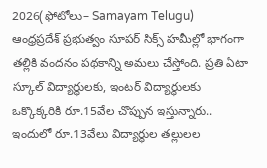2026(ఫోటోలు– Samayam Telugu)
ఆంధ్రప్రదేశ్ ప్రభుత్వం సూపర్ సిక్స్ హమీల్లో భాగంగా తల్లికి వందనం పథకాన్ని అమలు చేస్తోంది. ప్రతి ఏటా స్కూల్ విద్యార్థులకు, ఇంటర్ విద్యార్థులకు ఒక్కొక్కరికి రూ.15వేల చొప్పున ఇస్తున్నారు.. ఇందులో రూ.13వేలు విద్యార్థుల తల్లులల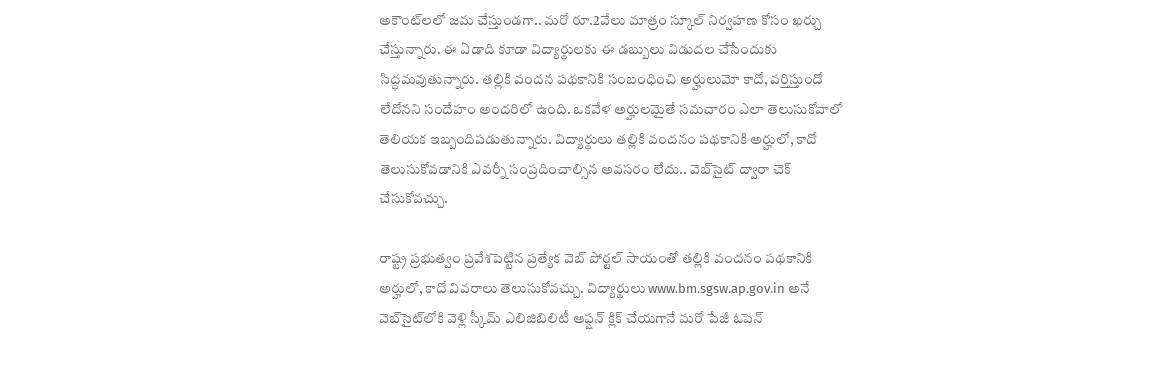అకౌంట్‌లలో జమ చేస్తుండగా.. మరో రూ.2వేలు మాత్రం స్కూల్ నిర్వహణ కోసం ఖర్చు చేస్తున్నారు. ఈ ఏడాది కూడా విద్యార్థులకు ఈ డబ్బులు విడుదల చేసేందుకు సిద్ధమవుతున్నారు. తల్లికి వందన పథకానికి సంబంధించి అర్హులుమో కాదో, వర్తిస్తుందో లేదోనని సందేహం అందరిలో ఉంది. ఒకవేళ అర్హులమైతే సమచారం ఎలా తెలుసుకోవాలో తెలియక ఇబ్బందిపడుతున్నారు. విద్యార్థులు తల్లికి వందనం పథకానికి అర్హులో, కాదో తెలుసుకోవడానికి ఎవర్నీ సంప్రదించాల్సిన అవసరం లేదు.. వెబ్‌సైట్ ద్వారా చెక్ చేసుకోవచ్చు.

రాష్ట్ర ప్రభుత్వం ప్రవేశపెట్టిన ప్రత్యేక వెబ్‌ పోర్టల్‌ సాయంతో తల్లికి వందనం పథకానికి అర్హులో, కాదో వివరాలు తెలుసుకోవచ్చు. విద్యార్థులు www.bm.sgsw.ap.gov.in అనే వెబ్‌సైట్‌లోకి వెళ్లి స్కీమ్‌ ఎలిజిబిలిటీ ఆప్షన్ క్లిక్ చేయగానే మరో పేజీ ఓపెన్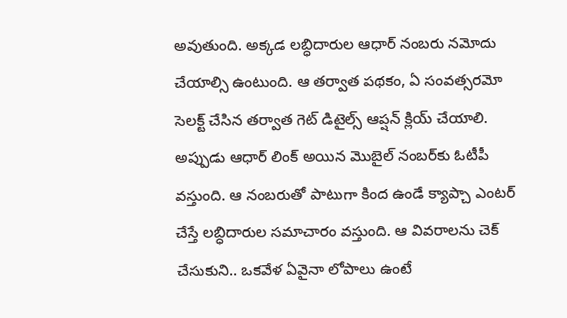అవుతుంది. అక్కడ లబ్ధిదారుల ఆధార్‌ నంబరు నమోదు చేయాల్సి ఉంటుంది. ఆ తర్వాత పథకం, ఏ సంవత్సరమో సెలక్ట్ చేసిన తర్వాత గెట్‌ డిటైల్స్‌ ఆప్షన్ క్లియ్ చేయాలి. అప్పుడు ఆధార్‌ లింక్‌ అయిన మొబైల్‌ నంబర్‌కు ఓటీపీ వస్తుంది. ఆ నంబరుతో పాటుగా కింద ఉండే క్యాప్చా ఎంటర్ చేస్తే లబ్ధిదారుల సమాచారం వస్తుంది. ఆ వివరాలను చెక్ చేసుకుని.. ఒకవేళ ఏవైనా లోపాలు ఉంటే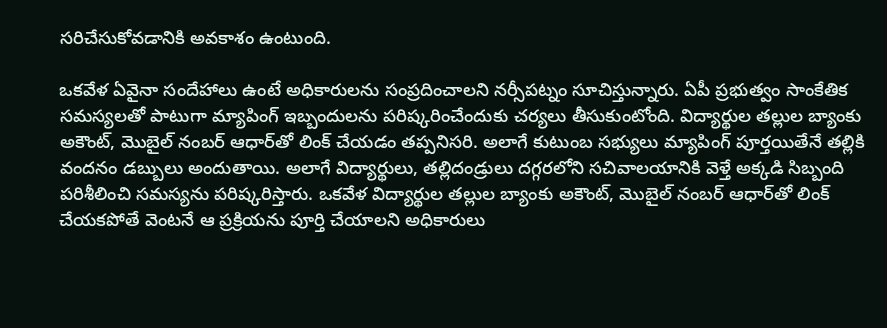సరిచేసుకోవడానికి అవకాశం ఉంటుంది.

ఒకవేళ ఏవైనా సందేహాలు ఉంటే అధికారులను సంప్రదించాలని నర్సీపట్నం సూచిస్తున్నారు. ఏపీ ప్రభుత్వం సాంకేతిక సమస్యలతో పాటుగా మ్యాపింగ్‌ ఇబ్బందులను పరిష్కరించేందుకు చర్యలు తీసుకుంటోంది. విద్యార్థుల తల్లుల బ్యాంకు అకౌంట్, మొబైల్ నంబర్ ఆధా‌ర్‌‌తో లింక్ చేయడం తప్పనిసరి. అలాగే కుటుంబ సభ్యులు మ్యాపింగ్‌ పూర్తయితేనే తల్లికి వందనం డబ్బులు అందుతాయి. అలాగే విద్యార్థులు, తల్లిదండ్రులు దగ్గరలోని సచివాలయానికి వెళ్తే అక్కడి సిబ్బంది పరిశీలించి సమస్యను పరిష్కరిస్తారు. ఒకవేళ విద్యార్థుల తల్లుల బ్యాంకు అకౌంట్, మొబైల్ నంబర్ ఆధా‌ర్‌‌తో లింక్ చేయకపోతే వెంటనే ఆ ప్రక్రియను పూర్తి చేయాలని అధికారులు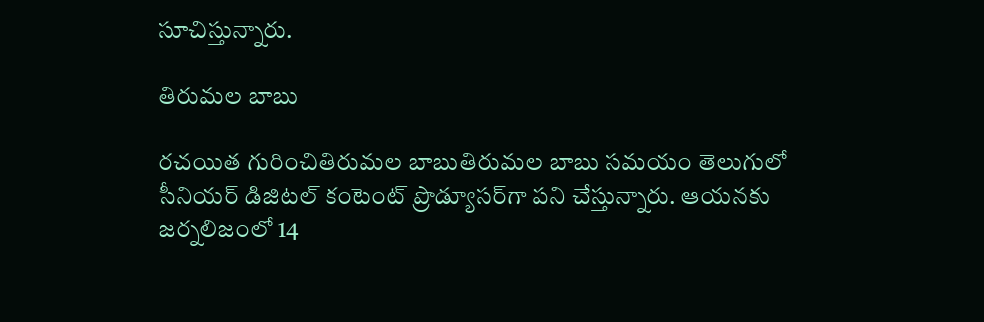సూచిస్తున్నారు.

తిరుమల బాబు

రచయిత గురించితిరుమల బాబుతిరుమల బాబు సమయం తెలుగులో సీనియర్ డిజిటల్ కంటెంట్ ప్రొడ్యూసర్‌గా పని చేస్తున్నారు. ఆయనకు జర్నలిజంలో 14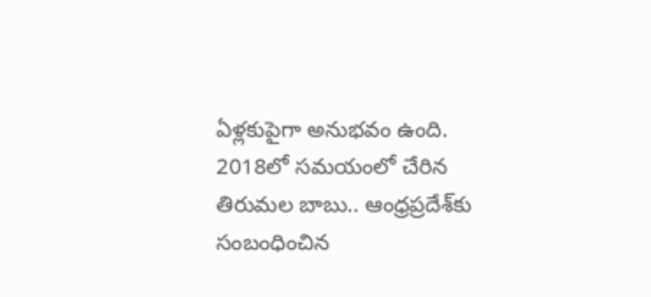ఏళ్లకుపైగా అనుభవం ఉంది. 2018లో సమయంలో చేరిన తిరుమల బాబు.. ఆంధ్రప్రదేశ్‌కు సంబంధించిన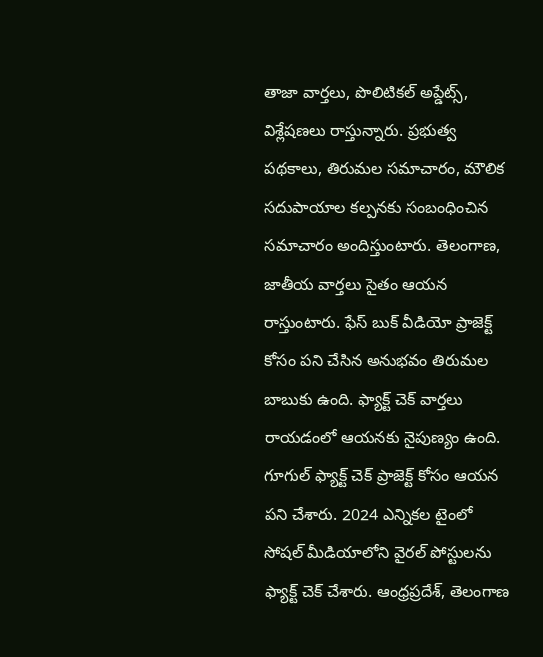తాజా వార్తలు, పొలిటికల్ అప్డేట్స్, విశ్లేషణలు రాస్తున్నారు. ప్రభుత్వ పథకాలు, తిరుమల సమాచారం, మౌలిక సదుపాయాల కల్పనకు సంబంధించిన సమాచారం అందిస్తుంటారు. తెలంగాణ, జాతీయ వార్తలు సైతం ఆయన రాస్తుంటారు. ఫేస్ బుక్ వీడియో ప్రాజెక్ట్ కోసం పని చేసిన అనుభవం తిరుమల బాబుకు ఉంది. ఫ్యాక్ట్ చెక్ వార్తలు రాయడంలో ఆయనకు నైపుణ్యం ఉంది. గూగుల్ ఫ్యాక్ట్ చెక్ ప్రాజెక్ట్ కోసం ఆయన పని చేశారు. 2024 ఎన్నికల టైంలో సోషల్ మీడియాలోని వైరల్ పోస్టులను ఫ్యాక్ట్ చెక్ చేశారు. ఆంధ్రప్రదేశ్, తెలంగాణ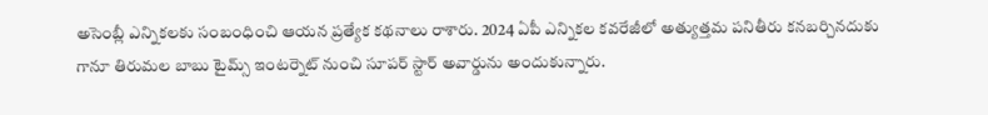అసెంబ్లీ ఎన్నికలకు సంబంధించి ఆయన ప్రత్యేక కథనాలు రాశారు. 2024 ఏపీ ఎన్నికల కవరేజీలో అత్యుత్తమ పనితీరు కనబర్చినదుకు గానూ తిరుమల బాబు టైమ్స్ ఇంటర్నెట్ నుంచి సూపర్ స్టార్ అవార్డును అందుకున్నారు.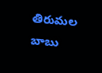తిరుమల బాబు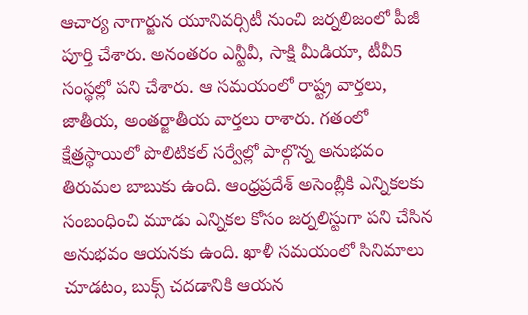ఆచార్య నాగార్జున యూనివర్సిటీ నుంచి జర్నలిజంలో పీజీ పూర్తి చేశారు. అనంతరం ఎన్టీవీ, సాక్షి మీడియా, టీవీ5 సంస్థల్లో పని చేశారు. ఆ సమయంలో రాష్ట్ర వార్తలు, జాతీయ, అంతర్జాతీయ వార్తలు రాశారు. గతంలో క్షేత్రస్థాయిలో పొలిటికల్ సర్వేల్లో పాల్గొన్న అనుభవం తిరుమల బాబుకు ఉంది. ఆంధ్రప్రదేశ్ అసెంబ్లీకి ఎన్నికలకు సంబంధించి మూడు ఎన్నికల కోసం జర్నలిస్టుగా పని చేసిన అనుభవం ఆయనకు ఉంది. ఖాళీ సమయంలో సినిమాలు చూడటం, బుక్స్ చదడానికి ఆయన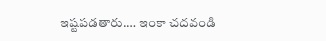ఇష్టపడతారు.… ఇంకా చదవండి